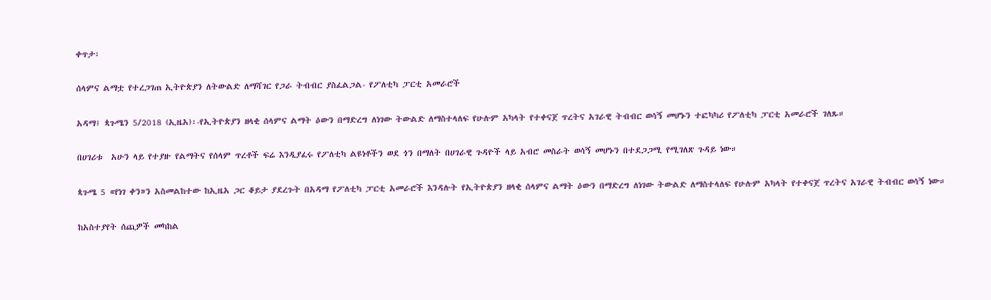ቀጥታ፡

ሰላምና ልማቷ የተረጋገጠ ኢትዮጵያን ለትውልድ ለማሻገር የጋራ ትብብር ያስፈልጋል- የፖለቲካ ፓርቲ አመራሮች

አዳማ፤ ጳጉሜን 5/2018 (ኢዜአ)፡-የኢትዮጵያን ዘላቂ ሰላምና ልማት ዕውን በማድረግ ለነገው ትውልድ ለማስተላለፍ የሁሉም አካላት የተቀናጀ ጥረትና አገራዊ ትብብር ወሳኝ መሆኑን ተፎካካሪ የፖለቲካ ፓርቲ አመራሮች ገለጹ።

በሀገሪቱ  አሁን ላይ የተያዙ የልማትና የሰላም ጥረቶች ፍሬ እንዲያፈሩ የፖለቲካ ልዩነቶችን ወደ ጎን በማለት በሀገራዊ ጉዳዮች ላይ አብሮ መስራት ወሳኝ መሆኑን በተደጋጋሚ የሚገለጽ ጉዳይ ነው።

ጳጉሜ 5 «የነገ ቀን»ን አስመልከተው ከኢዜአ ጋር ቆይታ ያደረጉት በአዳማ የፖለቲካ ፓርቲ አመራሮች እንዳሉት የኢትዮጵያን ዘላቂ ሰላምና ልማት ዕውን በማድረግ ለነገው ትውልድ ለማስተላለፍ የሁሉም አካላት የተቀናጀ ጥረትና አገራዊ ትብብር ወሳኝ ነው።

ከአስተያየት ሰጪዎች መካከል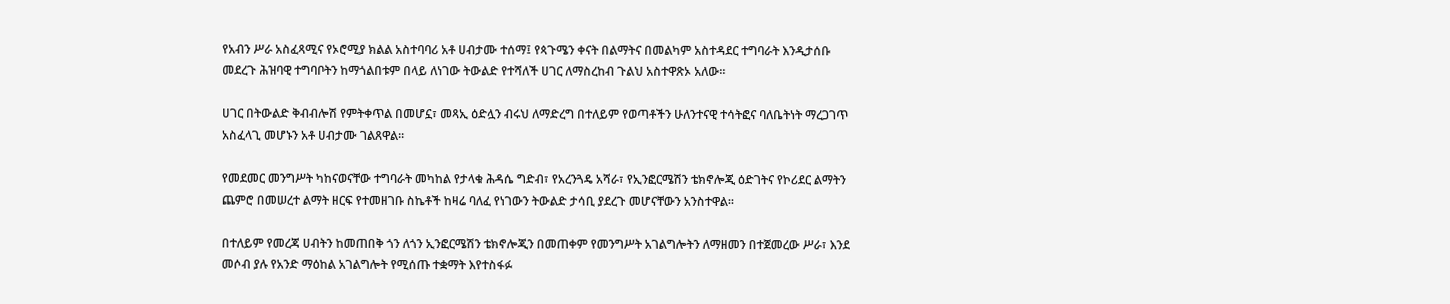የአብን ሥራ አስፈጻሚና የኦሮሚያ ክልል አስተባባሪ አቶ ሀብታሙ ተሰማ፤ የጳጉሜን ቀናት በልማትና በመልካም አስተዳደር ተግባራት እንዲታሰቡ መደረጉ ሕዝባዊ ተግባቦትን ከማጎልበቱም በላይ ለነገው ትውልድ የተሻለች ሀገር ለማስረከብ ጉልህ አስተዋጽኦ አለው።

ሀገር በትውልድ ቅብብሎሽ የምትቀጥል በመሆኗ፣ መጻኢ ዕድሏን ብሩህ ለማድረግ በተለይም የወጣቶችን ሁለንተናዊ ተሳትፎና ባለቤትነት ማረጋገጥ አስፈላጊ መሆኑን አቶ ሀብታሙ ገልጸዋል።

የመደመር መንግሥት ካከናወናቸው ተግባራት መካከል የታላቁ ሕዳሴ ግድብ፣ የአረንጓዴ አሻራ፣ የኢንፎርሜሽን ቴክኖሎጂ ዕድገትና የኮሪደር ልማትን ጨምሮ በመሠረተ ልማት ዘርፍ የተመዘገቡ ስኬቶች ከዛሬ ባለፈ የነገውን ትውልድ ታሳቢ ያደረጉ መሆናቸውን አንስተዋል።

በተለይም የመረጃ ሀብትን ከመጠበቅ ጎን ለጎን ኢንፎርሜሽን ቴክኖሎጂን በመጠቀም የመንግሥት አገልግሎትን ለማዘመን በተጀመረው ሥራ፣ እንደ መሶብ ያሉ የአንድ ማዕከል አገልግሎት የሚሰጡ ተቋማት እየተስፋፉ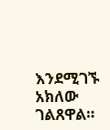እንደሚገኙ አክለው ገልጸዋል።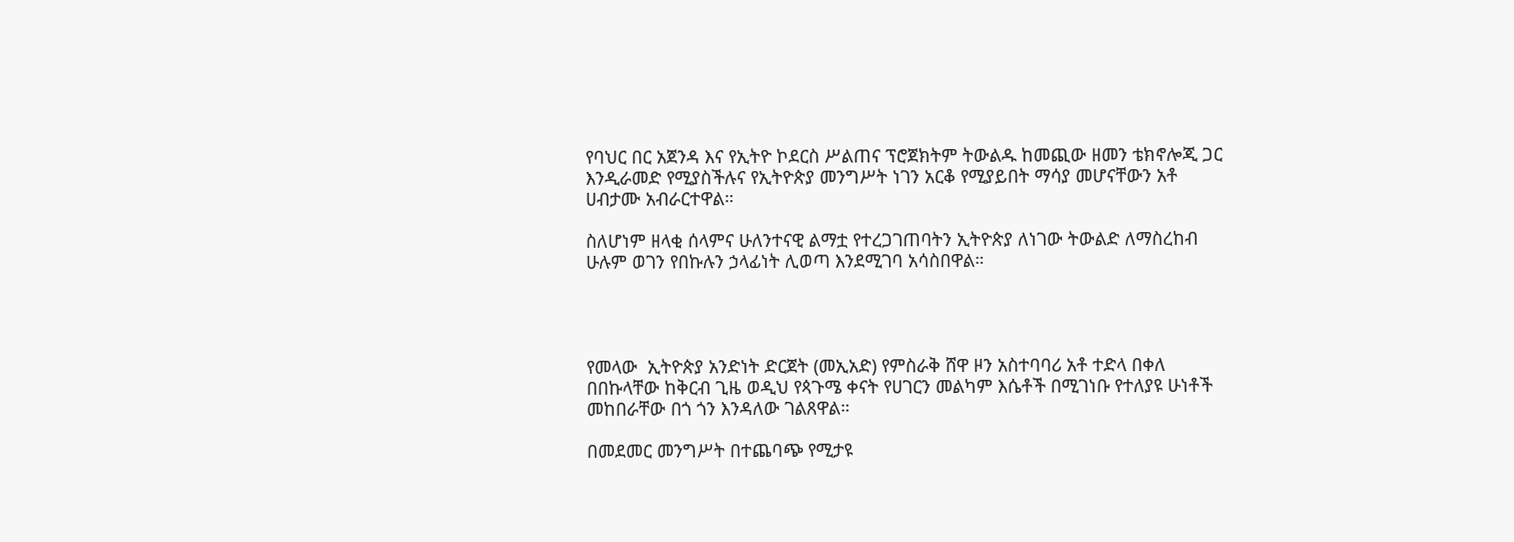የባህር በር አጀንዳ እና የኢትዮ ኮደርስ ሥልጠና ፕሮጀክትም ትውልዱ ከመጪው ዘመን ቴክኖሎጂ ጋር እንዲራመድ የሚያስችሉና የኢትዮጵያ መንግሥት ነገን አርቆ የሚያይበት ማሳያ መሆናቸውን አቶ ሀብታሙ አብራርተዋል።

ስለሆነም ዘላቂ ሰላምና ሁለንተናዊ ልማቷ የተረጋገጠባትን ኢትዮጵያ ለነገው ትውልድ ለማስረከብ ሁሉም ወገን የበኩሉን ኃላፊነት ሊወጣ እንደሚገባ አሳስበዋል።




የመላው  ኢትዮጵያ አንድነት ድርጀት (መኢአድ) የምስራቅ ሸዋ ዞን አስተባባሪ አቶ ተድላ በቀለ በበኩላቸው ከቅርብ ጊዜ ወዲህ የጳጉሜ ቀናት የሀገርን መልካም እሴቶች በሚገነቡ የተለያዩ ሁነቶች መከበራቸው በጎ ጎን እንዳለው ገልጸዋል።

በመደመር መንግሥት በተጨባጭ የሚታዩ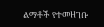ልማቶች የተመዘገቡ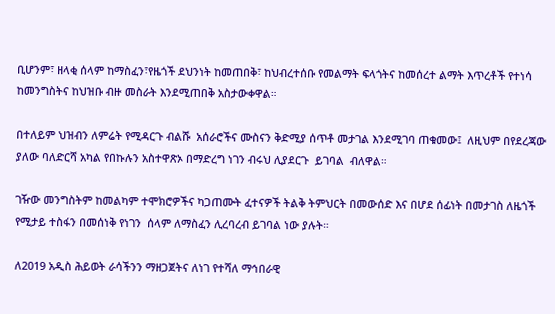ቢሆንም፣ ዘላቂ ሰላም ከማስፈን፣የዜጎች ደህንነት ከመጠበቅ፣ ከህብረተሰቡ የመልማት ፍላጎትና ከመሰረተ ልማት እጥረቶች የተነሳ  ከመንግስትና ከህዝቡ ብዙ መስራት እንደሚጠበቅ አስታውቀዋል።

በተለይም ህዝብን ለምሬት የሚዳርጉ ብልሹ  አሰራሮችና ሙስናን ቅድሚያ ሰጥቶ መታገል እንደሚገባ ጠቁመው፤  ለዚህም በየደረጃው ያለው ባለድርሻ አካል የበኩሉን አስተዋጽኦ በማድረግ ነገን ብሩህ ሊያደርጉ  ይገባል  ብለዋል።

ገዥው መንግስትም ከመልካም ተሞክሮዎችና ካጋጠሙት ፈተናዎች ትልቅ ትምህርት በመውሰድ እና በሆደ ሰፊነት በመታገስ ለዜጎች የሚታይ ተስፋን በመሰነቅ የነገን  ሰላም ለማስፈን ሊረባረብ ይገባል ነው ያሉት።

ለ2019 አዲስ ሕይወት ራሳችንን ማዘጋጀትና ለነገ የተሻለ ማኅበራዊ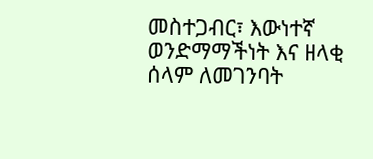መስተጋብር፣ እውነተኛ ወንድማማችነት እና ዘላቂ ሰላም ለመገንባት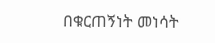በቁርጠኝነት መነሳት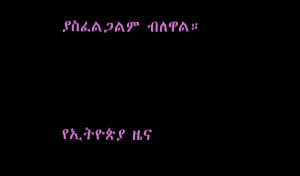ያስፈልጋልም ብለዋል።



የኢትዮጵያ ዜና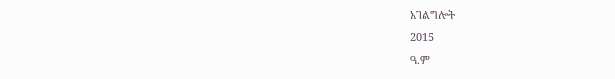አገልግሎት
2015
ዓ.ም